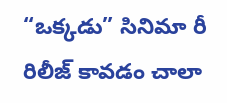“ఒక్కడు” సినిమా రీ రిలీజ్ కావడం చాలా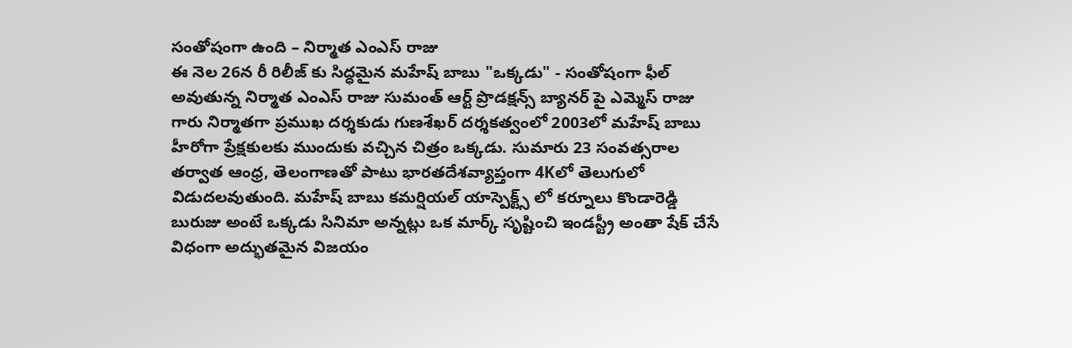సంతోషంగా ఉంది – నిర్మాత ఎంఎస్ రాజు
ఈ నెల 26న రీ రిలీజ్ కు సిద్ధమైన మహేష్ బాబు "ఒక్కడు" - సంతోషంగా ఫీల్ అవుతున్న నిర్మాత ఎంఎస్ రాజు సుమంత్ ఆర్ట్ ప్రొడక్షన్స్ బ్యానర్ పై ఎమ్మెస్ రాజు గారు నిర్మాతగా ప్రముఖ దర్శకుడు గుణశేఖర్ దర్శకత్వంలో 2003లో మహేష్ బాబు హీరోగా ప్రేక్షకులకు ముందుకు వచ్చిన చిత్రం ఒక్కడు. సుమారు 23 సంవత్సరాల తర్వాత ఆంధ్ర, తెలంగాణతో పాటు భారతదేశవ్యాప్తంగా 4Kలో తెలుగులో విడుదలవుతుంది. మహేష్ బాబు కమర్షియల్ యాస్పెక్ట్స్ లో కర్నూలు కొండారెడ్డి బురుజు అంటే ఒక్కడు సినిమా అన్నట్లు ఒక మార్క్ సృష్టించి ఇండస్ట్రీ అంతా షేక్ చేసే విధంగా అద్భుతమైన విజయం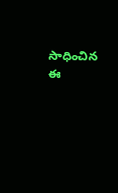సాధించిన ఈ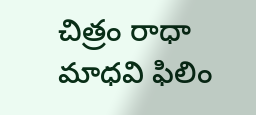చిత్రం రాధా మాధవి ఫిలిం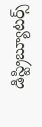డిస్ట్రిబ్యూటర్స్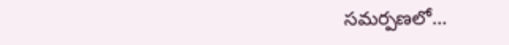సమర్పణలో…